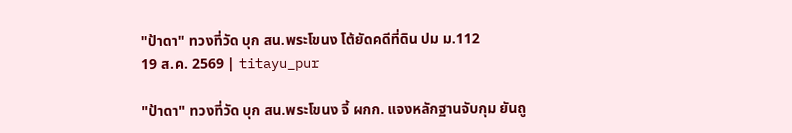"ป้าดา" ทวงที่วัด บุก สน.พระโขนง โต้ยัดคดีที่ดิน ปม ม.112
19 ส.ค. 2569 | titayu_pur

"ป้าดา" ทวงที่วัด บุก สน.พระโขนง จี้ ผกก. แจงหลักฐานจับกุม ยันถู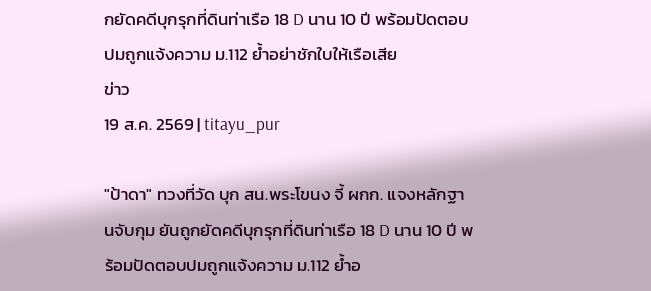กยัดคดีบุกรุกที่ดินท่าเรือ 18 D นาน 10 ปี พร้อมปัดตอบปมถูกแจ้งความ ม.112 ย้ำอย่าชักใบให้เรือเสีย
ข่าว
19 ส.ค. 2569 | titayu_pur

"ป้าดา" ทวงที่วัด บุก สน.พระโขนง จี้ ผกก. แจงหลักฐานจับกุม ยันถูกยัดคดีบุกรุกที่ดินท่าเรือ 18 D นาน 10 ปี พร้อมปัดตอบปมถูกแจ้งความ ม.112 ย้ำอ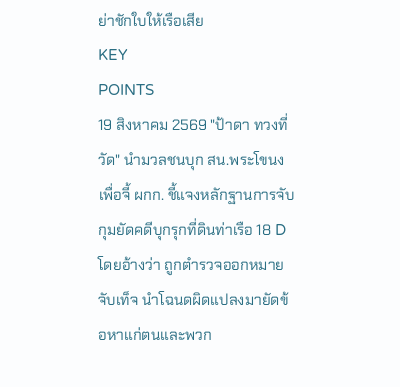ย่าชักใบให้เรือเสีย
KEY
POINTS
19 สิงหาคม 2569 "ป้าดา ทวงที่วัด" นำมวลชนบุก สน.พระโขนง เพื่อจี้ ผกก. ชี้แจงหลักฐานการจับกุมยัดคดีบุกรุกที่ดินท่าเรือ 18 D โดยอ้างว่า ถูกตำรวจออกหมายจับเท็จ นำโฉนดผิดแปลงมายัดข้อหาแก่ตนและพวก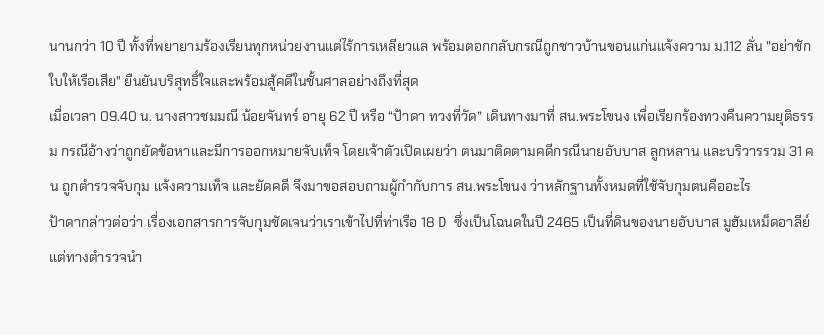นานกว่า 10 ปี ทั้งที่พยายามร้องเรียนทุกหน่วยงานแต่ไร้การเหลียวแล พร้อมตอกกลับกรณีถูกชาวบ้านขอนแก่นแจ้งความ ม.112 ลั่น "อย่าชักใบให้เรือเสีย" ยืนยันบริสุทธิ์ใจและพร้อมสู้คดีในชั้นศาลอย่างถึงที่สุด
เมื่อเวลา 09.40 น. นางสาวชมมณี น้อยจันทร์ อายุ 62 ปี หรือ “ป้าดา ทวงที่วัด” เดินทางมาที่ สน.พระโขนง เพื่อเรียกร้องทวงคืนความยุติธรรม กรณีอ้างว่าถูกยัดข้อหาและมีการออกหมายจับเท็จ โดยเจ้าตัวเปิดเผยว่า ตนมาติดตามคดีกรณีนายอับบาส ลูกหลาน และบริวารรวม 31 คน ถูกตำรวจจับกุม แจ้งความเท็จ และยัดคดี จึงมาขอสอบถามผู้กำกับการ สน.พระโขนง ว่าหลักฐานทั้งหมดที่ใช้จับกุมตนคืออะไร
ป้าดากล่าวต่อว่า เรื่องเอกสารการจับกุมชัดเจนว่าเราเข้าไปที่ท่าเรือ 18 D ซึ่งเป็นโฉนดในปี 2465 เป็นที่ดินของนายอับบาส มูฮัมเหม็ดอาลีย์ แต่ทางตำรวจนำ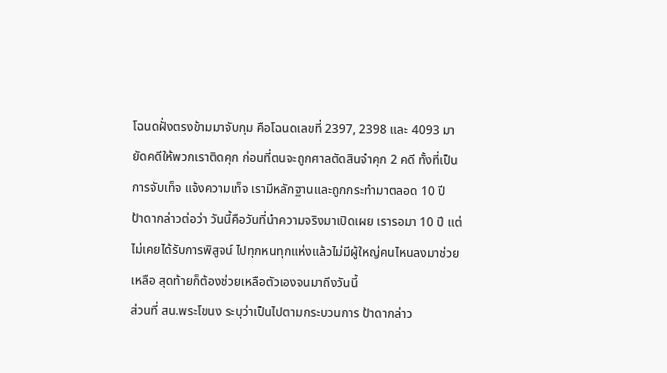โฉนดฝั่งตรงข้ามมาจับกุม คือโฉนดเลขที่ 2397, 2398 และ 4093 มายัดคดีให้พวกเราติดคุก ก่อนที่ตนจะถูกศาลตัดสินจำคุก 2 คดี ทั้งที่เป็นการจับเท็จ แจ้งความเท็จ เรามีหลักฐานและถูกกระทำมาตลอด 10 ปี
ป้าดากล่าวต่อว่า วันนี้คือวันที่นำความจริงมาเปิดเผย เรารอมา 10 ปี แต่ไม่เคยได้รับการพิสูจน์ ไปทุกหนทุกแห่งแล้วไม่มีผู้ใหญ่คนไหนลงมาช่วยเหลือ สุดท้ายก็ต้องช่วยเหลือตัวเองจนมาถึงวันนี้
ส่วนที่ สน.พระโขนง ระบุว่าเป็นไปตามกระบวนการ ป้าดากล่าว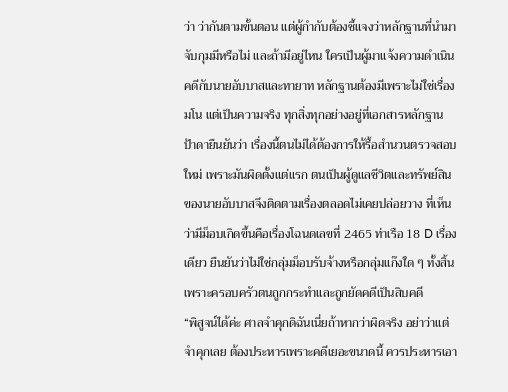ว่า ว่ากันตามขั้นตอน แต่ผู้กำกับต้องชี้แจงว่าหลักฐานที่นำมาจับกุมมีหรือไม่ และถ้ามีอยู่ไหน ใครเป็นผู้มาแจ้งความดำเนินคดีกับนายอับบาสและทายาท หลักฐานต้องมีเพราะไม่ใช่เรื่องมโน แต่เป็นความจริง ทุกสิ่งทุกอย่างอยู่ที่เอกสารหลักฐาน
ป้าดายืนยันว่า เรื่องนี้ตนไม่ได้ต้องการให้รื้อสำนวนตรวจสอบใหม่ เพราะมันผิดตั้งแต่แรก ตนเป็นผู้ดูแลชีวิตและทรัพย์สินของนายอับบาสจึงติดตามเรื่องตลอดไม่เคยปล่อยวาง ที่เห็นว่ามีม็อบเกิดขึ้นคือเรื่องโฉนดเลขที่ 2465 ท่าเรือ 18 D เรื่องเดียว ยืนยันว่าไม่ใช่กลุ่มม็อบรับจ้างหรือกลุ่มแก๊งใด ๆ ทั้งสิ้น เพราะครอบครัวตนถูกกระทำและถูกยัดคดีเป็นสิบคดี
“พิสูจน์ได้ค่ะ ศาลจำคุกดิฉันเนี่ยถ้าหากว่าผิดจริง อย่าว่าแต่จำคุกเลย ต้องประหารเพราะคดีเยอะขนาดนี้ ควรประหารเอา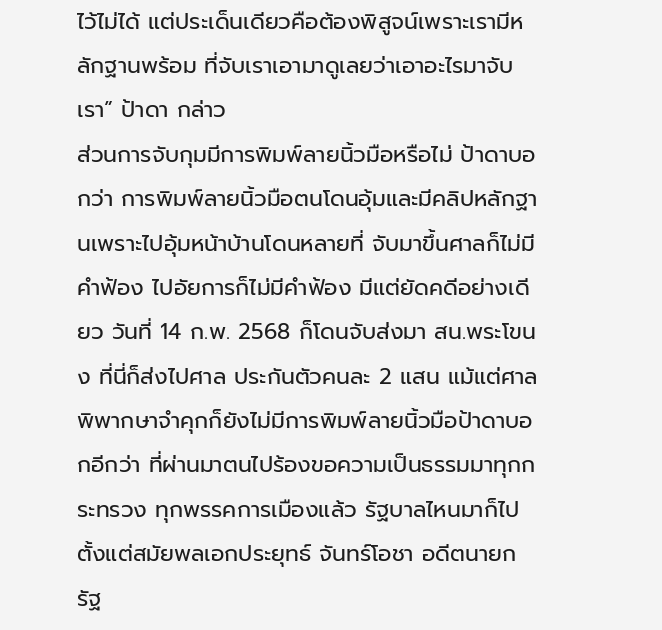ไว้ไม่ได้ แต่ประเด็นเดียวคือต้องพิสูจน์เพราะเรามีหลักฐานพร้อม ที่จับเราเอามาดูเลยว่าเอาอะไรมาจับเรา” ป้าดา กล่าว
ส่วนการจับกุมมีการพิมพ์ลายนิ้วมือหรือไม่ ป้าดาบอกว่า การพิมพ์ลายนิ้วมือตนโดนอุ้มและมีคลิปหลักฐานเพราะไปอุ้มหน้าบ้านโดนหลายที่ จับมาขึ้นศาลก็ไม่มีคำฟ้อง ไปอัยการก็ไม่มีคำฟ้อง มีแต่ยัดคดีอย่างเดียว วันที่ 14 ก.พ. 2568 ก็โดนจับส่งมา สน.พระโขนง ที่นี่ก็ส่งไปศาล ประกันตัวคนละ 2 แสน แม้แต่ศาลพิพากษาจำคุกก็ยังไม่มีการพิมพ์ลายนิ้วมือป้าดาบอกอีกว่า ที่ผ่านมาตนไปร้องขอความเป็นธรรมมาทุกกระทรวง ทุกพรรคการเมืองแล้ว รัฐบาลไหนมาก็ไป ตั้งแต่สมัยพลเอกประยุทธ์ จันทร์โอชา อดีตนายกรัฐ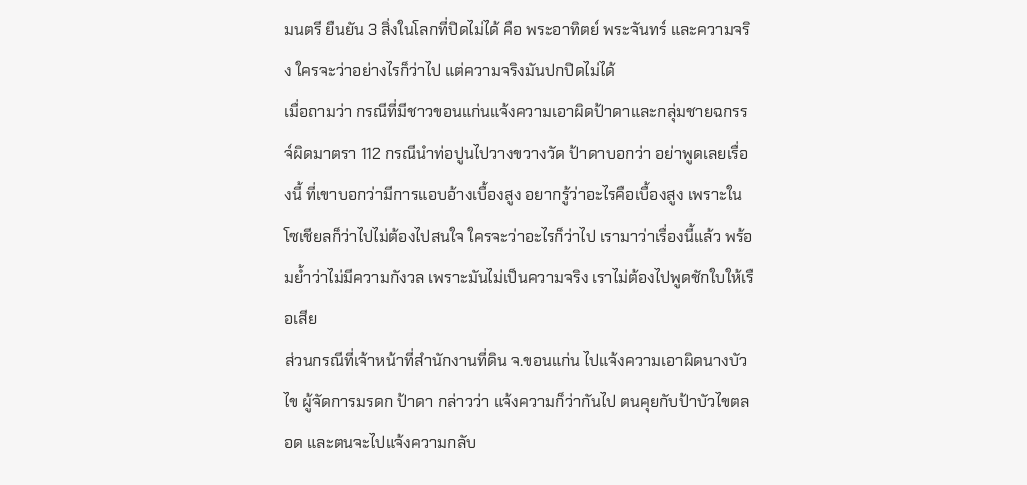มนตรี ยืนยัน 3 สิ่งในโลกที่ปิดไม่ได้ คือ พระอาทิตย์ พระจันทร์ และความจริง ใครจะว่าอย่างไรก็ว่าไป แต่ความจริงมันปกปิดไม่ได้
เมื่อถามว่า กรณีที่มีชาวขอนแก่นแจ้งความเอาผิดป้าดาและกลุ่มชายฉกรรจ์ผิดมาตรา 112 กรณีนำท่อปูนไปวางขวางวัด ป้าดาบอกว่า อย่าพูดเลยเรื่องนี้ ที่เขาบอกว่ามีการแอบอ้างเบื้องสูง อยากรู้ว่าอะไรคือเบื้องสูง เพราะในโซเชียลก็ว่าไปไม่ต้องไปสนใจ ใครจะว่าอะไรก็ว่าไป เรามาว่าเรื่องนี้แล้ว พร้อมย้ำว่าไม่มีความกังวล เพราะมันไม่เป็นความจริง เราไม่ต้องไปพูดชักใบให้เรือเสีย
ส่วนกรณีที่เจ้าหน้าที่สำนักงานที่ดิน จ.ขอนแก่น ไปแจ้งความเอาผิดนางบัวไข ผู้จัดการมรดก ป้าดา กล่าวว่า แจ้งความก็ว่ากันไป ตนคุยกับป้าบัวไขตลอด และตนจะไปแจ้งความกลับ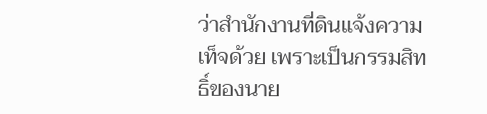ว่าสำนักงานที่ดินแจ้งความเท็จด้วย เพราะเป็นกรรมสิทธิ์ของนาย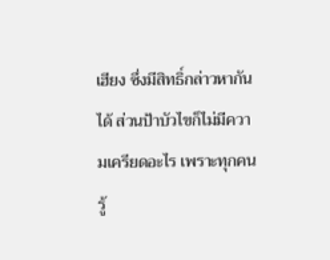เฮียง ซึ่งมีสิทธิ์กล่าวหากันได้ ส่วนป้าบัวไขก็ไม่มีความเครียดอะไร เพราะทุกคนรู้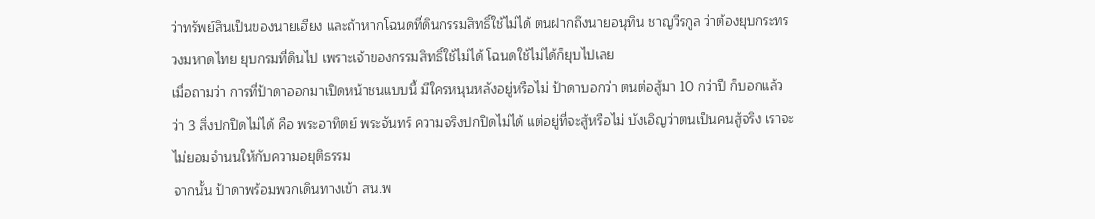ว่าทรัพย์สินเป็นของนายเฮียง และถ้าหากโฉนดที่ดินกรรมสิทธิ์ใช้ไม่ได้ ตนฝากถึงนายอนุทิน ชาญวีรกูล ว่าต้องยุบกระทรวงมหาดไทย ยุบกรมที่ดินไป เพราะเจ้าของกรรมสิทธิ์ใช้ไม่ได้ โฉนดใช้ไม่ได้ก็ยุบไปเลย
เมื่อถามว่า การที่ป้าดาออกมาเปิดหน้าชนแบบนี้ มีใครหนุนหลังอยู่หรือไม่ ป้าดาบอกว่า ตนต่อสู้มา 10 กว่าปี ก็บอกแล้วว่า 3 สิ่งปกปิดไม่ได้ คือ พระอาทิตย์ พระจันทร์ ความจริงปกปิดไม่ได้ แต่อยู่ที่จะสู้หรือไม่ บังเอิญว่าตนเป็นคนสู้จริง เราจะไม่ยอมจำนนให้กับความอยุติธรรม
จากนั้น ป้าดาพร้อมพวกเดินทางเข้า สน.พ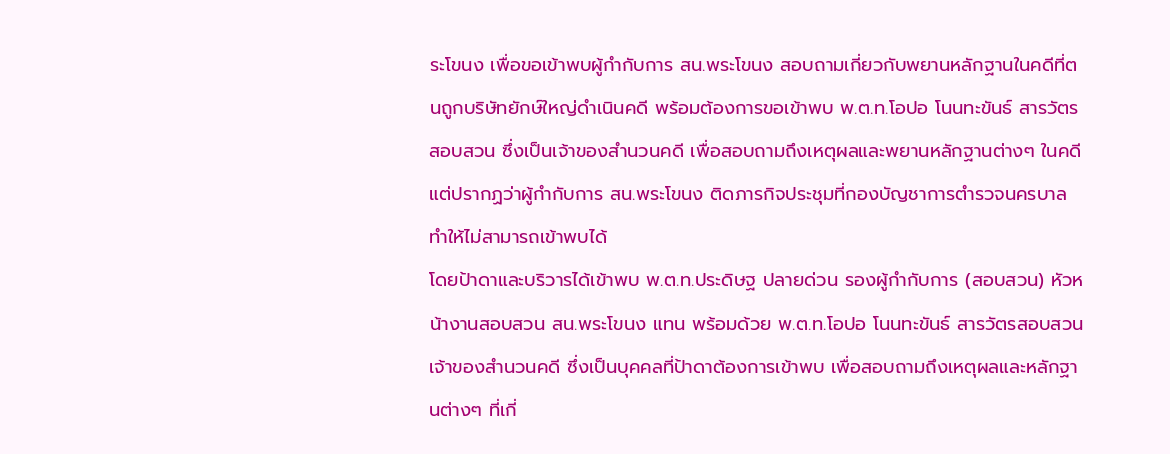ระโขนง เพื่อขอเข้าพบผู้กำกับการ สน.พระโขนง สอบถามเกี่ยวกับพยานหลักฐานในคดีที่ตนถูกบริษัทยักษ์ใหญ่ดำเนินคดี พร้อมต้องการขอเข้าพบ พ.ต.ท.โอปอ โนนทะขันธ์ สารวัตรสอบสวน ซึ่งเป็นเจ้าของสำนวนคดี เพื่อสอบถามถึงเหตุผลและพยานหลักฐานต่างๆ ในคดี แต่ปรากฏว่าผู้กำกับการ สน.พระโขนง ติดภารกิจประชุมที่กองบัญชาการตำรวจนครบาล ทำให้ไม่สามารถเข้าพบได้
โดยป้าดาและบริวารได้เข้าพบ พ.ต.ท.ประดิษฐ ปลายด่วน รองผู้กำกับการ (สอบสวน) หัวหน้างานสอบสวน สน.พระโขนง แทน พร้อมด้วย พ.ต.ท.โอปอ โนนทะขันธ์ สารวัตรสอบสวน เจ้าของสำนวนคดี ซึ่งเป็นบุคคลที่ป้าดาต้องการเข้าพบ เพื่อสอบถามถึงเหตุผลและหลักฐานต่างๆ ที่เกี่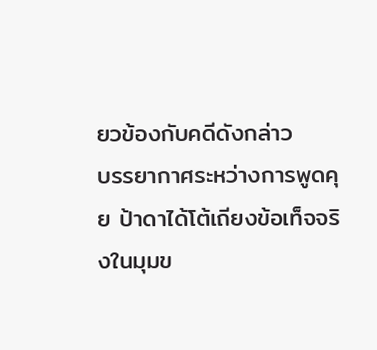ยวข้องกับคดีดังกล่าว
บรรยากาศระหว่างการพูดคุย ป้าดาได้โต้เถียงข้อเท็จจริงในมุมข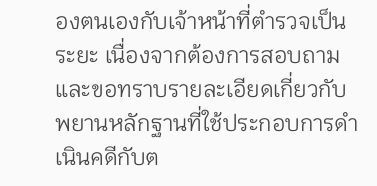องตนเองกับเจ้าหน้าที่ตำรวจเป็นระยะ เนื่องจากต้องการสอบถาม และขอทราบรายละเอียดเกี่ยวกับพยานหลักฐานที่ใช้ประกอบการดำเนินคดีกับต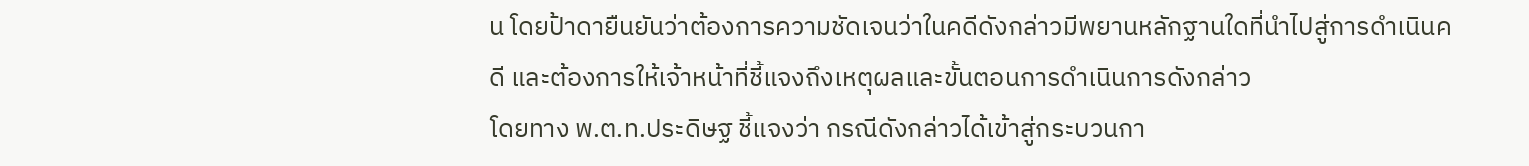น โดยป้าดายืนยันว่าต้องการความชัดเจนว่าในคดีดังกล่าวมีพยานหลักฐานใดที่นำไปสู่การดำเนินคดี และต้องการให้เจ้าหน้าที่ชี้แจงถึงเหตุผลและขั้นตอนการดำเนินการดังกล่าว
โดยทาง พ.ต.ท.ประดิษฐ ชี้แจงว่า กรณีดังกล่าวได้เข้าสู่กระบวนกา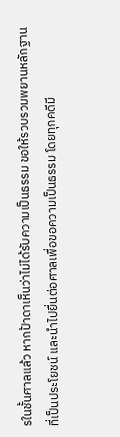รในชั้นศาลแล้ว หากป้าดาเห็นว่าไม่ได้รับความเป็นธรรม ขอให้รวบรวมพยานหลักฐานที่เป็นประโยชน์ และนำไปยื่นต่อศาลเพื่อขอความเป็นธรรม โดยทุกคดีมี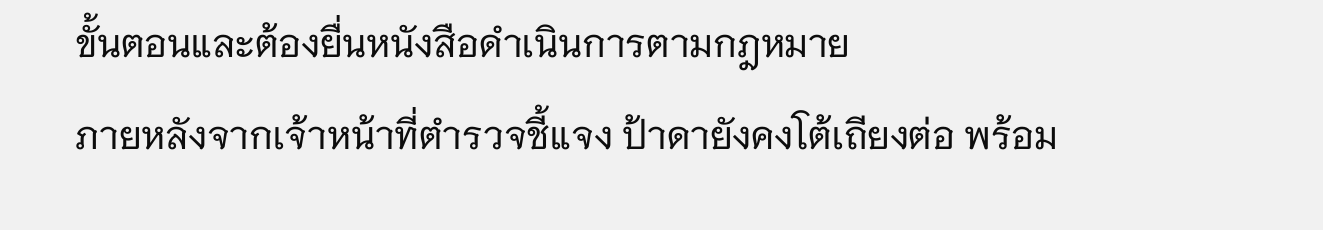ขั้นตอนและต้องยื่นหนังสือดำเนินการตามกฎหมาย
ภายหลังจากเจ้าหน้าที่ตำรวจชี้แจง ป้าดายังคงโต้เถียงต่อ พร้อม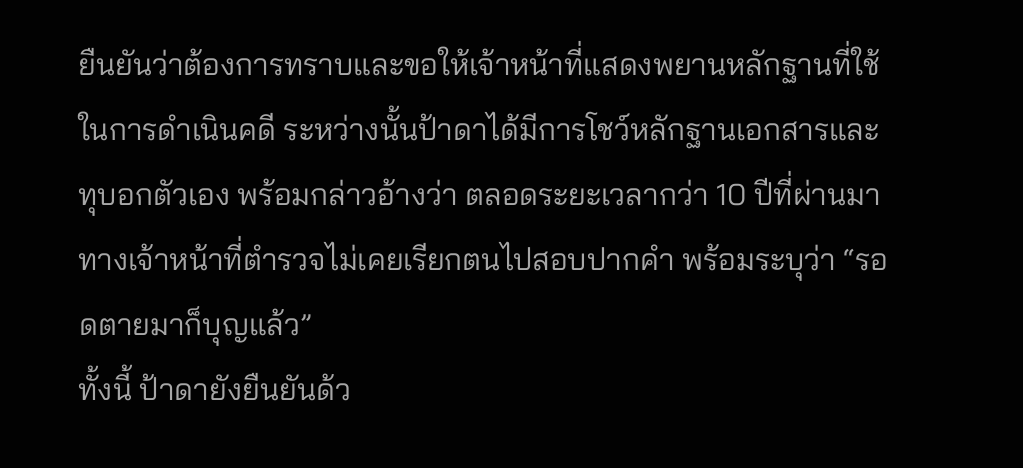ยืนยันว่าต้องการทราบและขอให้เจ้าหน้าที่แสดงพยานหลักฐานที่ใช้ในการดำเนินคดี ระหว่างนั้นป้าดาได้มีการโชว์หลักฐานเอกสารและทุบอกตัวเอง พร้อมกล่าวอ้างว่า ตลอดระยะเวลากว่า 10 ปีที่ผ่านมา ทางเจ้าหน้าที่ตำรวจไม่เคยเรียกตนไปสอบปากคำ พร้อมระบุว่า “รอดตายมาก็บุญแล้ว”
ทั้งนี้ ป้าดายังยืนยันด้ว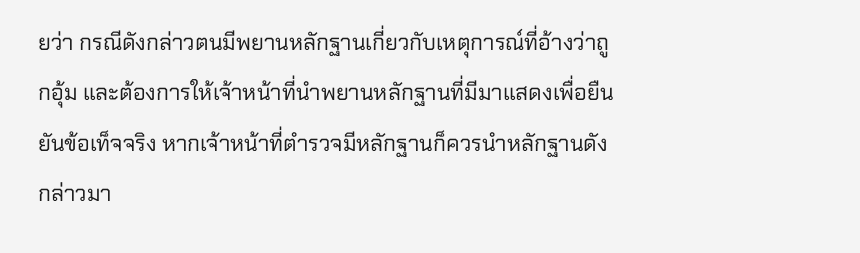ยว่า กรณีดังกล่าวตนมีพยานหลักฐานเกี่ยวกับเหตุการณ์ที่อ้างว่าถูกอุ้ม และต้องการให้เจ้าหน้าที่นำพยานหลักฐานที่มีมาแสดงเพื่อยืนยันข้อเท็จจริง หากเจ้าหน้าที่ตำรวจมีหลักฐานก็ควรนำหลักฐานดังกล่าวมา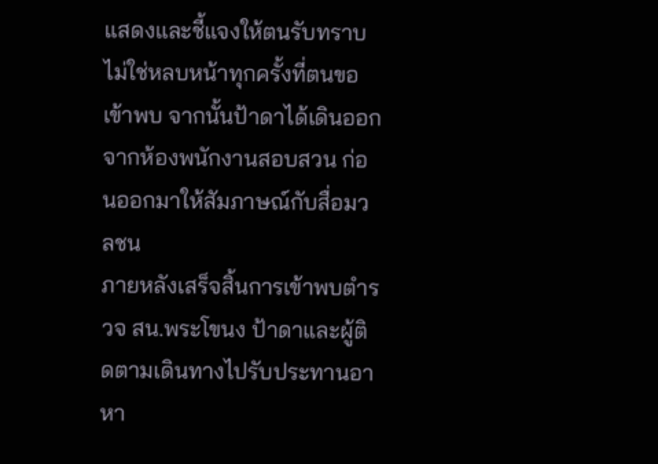แสดงและชี้แจงให้ตนรับทราบ ไม่ใช่หลบหน้าทุกครั้งที่ตนขอเข้าพบ จากนั้นป้าดาได้เดินออกจากห้องพนักงานสอบสวน ก่อนออกมาให้สัมภาษณ์กับสื่อมวลชน
ภายหลังเสร็จสิ้นการเข้าพบตำรวจ สน.พระโขนง ป้าดาและผู้ติดตามเดินทางไปรับประทานอาหา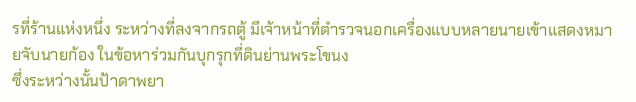รที่ร้านแห่งหนึ่ง ระหว่างที่ลงจากรถตู้ มีเจ้าหน้าที่ตำรวจนอกเครื่องแบบหลายนายเข้าแสดงหมายจับนายก้อง ในข้อหาร่วมกันบุกรุกที่ดินย่านพระโขนง
ซึ่งระหว่างนั้นป้าดาพยา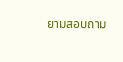ยามสอบถาม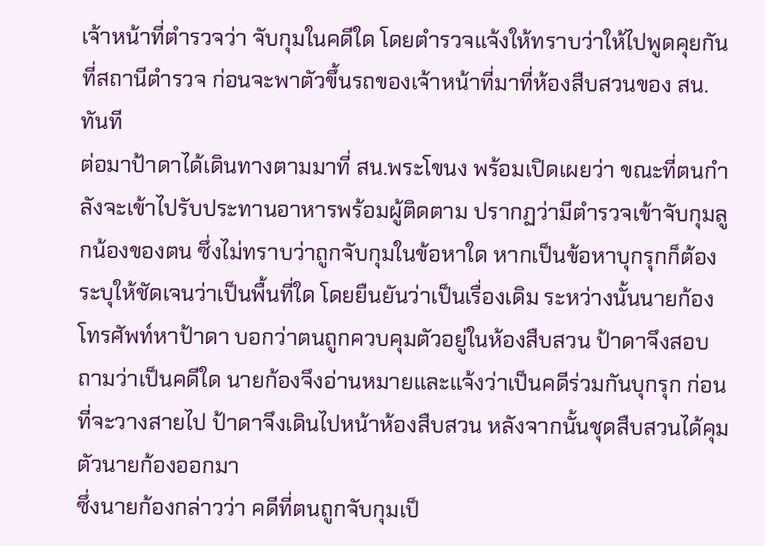เจ้าหน้าที่ตำรวจว่า จับกุมในคดีใด โดยตำรวจแจ้งให้ทราบว่าให้ไปพูดคุยกันที่สถานีตำรวจ ก่อนจะพาตัวขึ้นรถของเจ้าหน้าที่มาที่ห้องสืบสวนของ สน. ทันที
ต่อมาป้าดาได้เดินทางตามมาที่ สน.พระโขนง พร้อมเปิดเผยว่า ขณะที่ตนกำลังจะเข้าไปรับประทานอาหารพร้อมผู้ติดตาม ปรากฏว่ามีตำรวจเข้าจับกุมลูกน้องของตน ซึ่งไม่ทราบว่าถูกจับกุมในข้อหาใด หากเป็นข้อหาบุกรุกก็ต้องระบุให้ชัดเจนว่าเป็นพื้นที่ใด โดยยืนยันว่าเป็นเรื่องเดิม ระหว่างนั้นนายก้องโทรศัพท์หาป้าดา บอกว่าตนถูกควบคุมตัวอยู่ในห้องสืบสวน ป้าดาจึงสอบถามว่าเป็นคดีใด นายก้องจึงอ่านหมายและแจ้งว่าเป็นคดีร่วมกันบุกรุก ก่อนที่จะวางสายไป ป้าดาจึงเดินไปหน้าห้องสืบสวน หลังจากนั้นชุดสืบสวนได้คุมตัวนายก้องออกมา
ซึ่งนายก้องกล่าวว่า คดีที่ตนถูกจับกุมเป็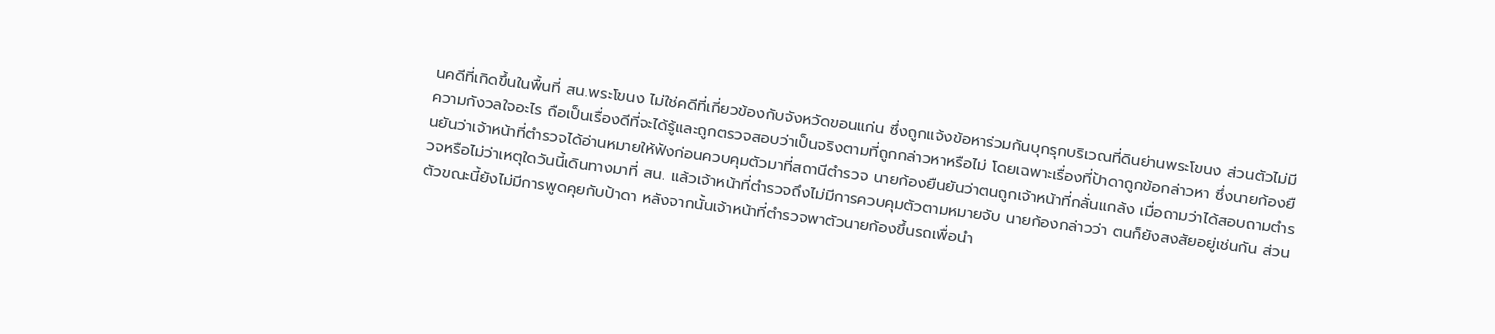นคดีที่เกิดขึ้นในพื้นที่ สน.พระโขนง ไม่ใช่คดีที่เกี่ยวข้องกับจังหวัดขอนแก่น ซึ่งถูกแจ้งข้อหาร่วมกันบุกรุกบริเวณที่ดินย่านพระโขนง ส่วนตัวไม่มีความกังวลใจอะไร ถือเป็นเรื่องดีที่จะได้รู้และถูกตรวจสอบว่าเป็นจริงตามที่ถูกกล่าวหาหรือไม่ โดยเฉพาะเรื่องที่ป้าดาถูกข้อกล่าวหา ซึ่งนายก้องยืนยันว่าเจ้าหน้าที่ตำรวจได้อ่านหมายให้ฟังก่อนควบคุมตัวมาที่สถานีตำรวจ นายก้องยืนยันว่าตนถูกเจ้าหน้าที่กลั่นแกล้ง เมื่อถามว่าได้สอบถามตำรวจหรือไม่ว่าเหตุใดวันนี้เดินทางมาที่ สน. แล้วเจ้าหน้าที่ตำรวจถึงไม่มีการควบคุมตัวตามหมายจับ นายก้องกล่าวว่า ตนก็ยังสงสัยอยู่เช่นกัน ส่วนตัวขณะนี้ยังไม่มีการพูดคุยกับป้าดา หลังจากนั้นเจ้าหน้าที่ตำรวจพาตัวนายก้องขึ้นรถเพื่อนำ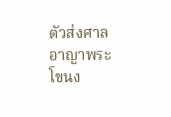ตัวส่งศาลอาญาพระโขนง